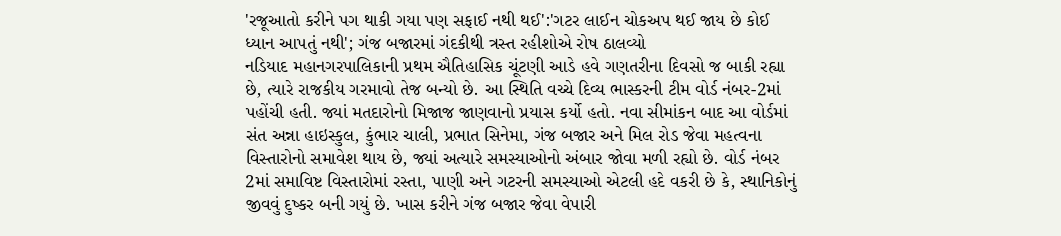'રજૂઆતો કરીને પગ થાકી ગયા પણ સફાઈ નથી થઈ':'ગટર લાઈન ચોકઅપ થઈ જાય છે કોઈ ધ્યાન આપતું નથી'; ગંજ બજારમાં ગંદકીથી ત્રસ્ત રહીશોએ રોષ ઠાલવ્યો
નડિયાદ મહાનગરપાલિકાની પ્રથમ ઐતિહાસિક ચૂંટણી આડે હવે ગણતરીના દિવસો જ બાકી રહ્યા છે, ત્યારે રાજકીય ગરમાવો તેજ બન્યો છે. આ સ્થિતિ વચ્ચે દિવ્ય ભાસ્કરની ટીમ વોર્ડ નંબર-2માં પહોંચી હતી. જ્યાં મતદારોનો મિજાજ જાણવાનો પ્રયાસ કર્યો હતો. નવા સીમાંકન બાદ આ વોર્ડમાં સંત અન્ના હાઇસ્કુલ, કુંભાર ચાલી, પ્રભાત સિનેમા, ગંજ બજાર અને મિલ રોડ જેવા મહત્વના વિસ્તારોનો સમાવેશ થાય છે, જ્યાં અત્યારે સમસ્યાઓનો અંબાર જોવા મળી રહ્યો છે. વોર્ડ નંબર 2માં સમાવિષ્ટ વિસ્તારોમાં રસ્તા, પાણી અને ગટરની સમસ્યાઓ એટલી હદે વકરી છે કે, સ્થાનિકોનું જીવવું દુષ્કર બની ગયું છે. ખાસ કરીને ગંજ બજાર જેવા વેપારી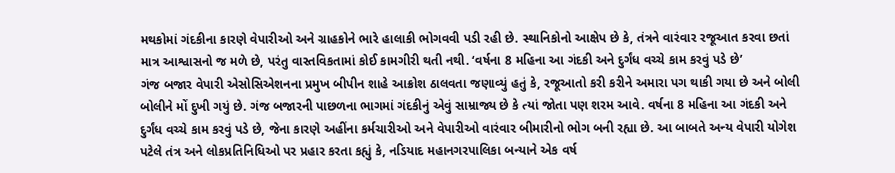મથકોમાં ગંદકીના કારણે વેપારીઓ અને ગ્રાહકોને ભારે હાલાકી ભોગવવી પડી રહી છે. સ્થાનિકોનો આક્ષેપ છે કે, તંત્રને વારંવાર રજૂઆત કરવા છતાં માત્ર આશ્વાસનો જ મળે છે, પરંતુ વાસ્તવિકતામાં કોઈ કામગીરી થતી નથી. ‘વર્ષના 8 મહિના આ ગંદકી અને દુર્ગંધ વચ્ચે કામ કરવું પડે છે’
ગંજ બજાર વેપારી એસોસિએશનના પ્રમુખ બીપીન શાહે આક્રોશ ઠાલવતા જણાવ્યું હતું કે, રજૂઆતો કરી કરીને અમારા પગ થાકી ગયા છે અને બોલી બોલીને મોં દુખી ગયું છે. ગંજ બજારની પાછળના ભાગમાં ગંદકીનું એવું સામ્રાજ્ય છે કે ત્યાં જોતા પણ શરમ આવે. વર્ષના 8 મહિના આ ગંદકી અને દુર્ગંધ વચ્ચે કામ કરવું પડે છે, જેના કારણે અહીંના કર્મચારીઓ અને વેપારીઓ વારંવાર બીમારીનો ભોગ બની રહ્યા છે. આ બાબતે અન્ય વેપારી યોગેશ પટેલે તંત્ર અને લોકપ્રતિનિધિઓ પર પ્રહાર કરતા કહ્યું કે, નડિયાદ મહાનગરપાલિકા બન્યાને એક વર્ષ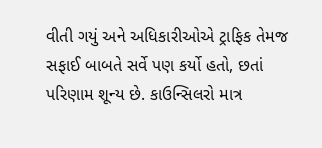વીતી ગયું અને અધિકારીઓએ ટ્રાફિક તેમજ સફાઈ બાબતે સર્વે પણ કર્યો હતો, છતાં પરિણામ શૂન્ય છે. કાઉન્સિલરો માત્ર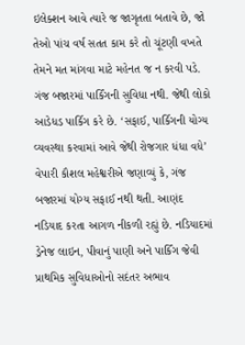ઇલેક્શન આવે ત્યારે જ જાગૃતતા બતાવે છે, જો તેઓ પાંચ વર્ષ સતત કામ કરે તો ચૂંટણી વખતે તેમને મત માંગવા માટે મહેનત જ ન કરવી પડે. ગંજ બજારમાં પાર્કિંગની સુવિધા નથી. જેથી લોકો આડેધડ પાર્કિગ કરે છે. ‘સફાઈ, પાર્કિગની યોગ્ય વ્યવસ્થા કરવામાં આવે જેથી રોજગાર ધંધા વધે’
વેપારી કૌશલ મહેશ્વરીએ જણાવ્યું કે, ગંજ બજારમાં યોગ્ય સફાઈ નથી થતી. આણંદ નડિયાદ કરતા આગળ નીકળી રહ્યું છે. નડિયાદમાં ડ્રેનેજ લાઇન, પીવાનું પાણી અને પાર્કિંગ જેવી પ્રાથમિક સુવિધાઓનો સદંતર અભાવ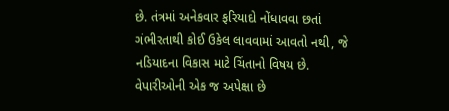છે. તંત્રમાં અનેકવાર ફરિયાદો નોંધાવવા છતાં ગંભીરતાથી કોઈ ઉકેલ લાવવામાં આવતો નથી, જે નડિયાદના વિકાસ માટે ચિંતાનો વિષય છે. વેપારીઓની એક જ અપેક્ષા છે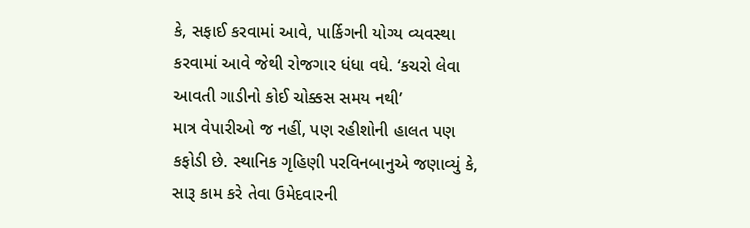કે, સફાઈ કરવામાં આવે, પાર્કિગની યોગ્ય વ્યવસ્થા કરવામાં આવે જેથી રોજગાર ધંધા વધે. ‘કચરો લેવા આવતી ગાડીનો કોઈ ચોક્કસ સમય નથી’
માત્ર વેપારીઓ જ નહીં, પણ રહીશોની હાલત પણ કફોડી છે. સ્થાનિક ગૃહિણી પરવિનબાનુએ જણાવ્યું કે, સારૂ કામ કરે તેવા ઉમેદવારની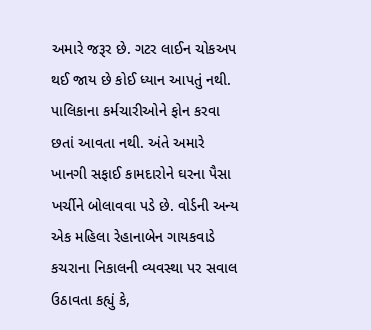અમારે જરૂર છે. ગટર લાઈન ચોકઅપ થઈ જાય છે કોઈ ધ્યાન આપતું નથી. પાલિકાના કર્મચારીઓને ફોન કરવા છતાં આવતા નથી. અંતે અમારે ખાનગી સફાઈ કામદારોને ઘરના પૈસા ખર્ચીને બોલાવવા પડે છે. વોર્ડની અન્ય એક મહિલા રેહાનાબેન ગાયકવાડે કચરાના નિકાલની વ્યવસ્થા પર સવાલ ઉઠાવતા કહ્યું કે,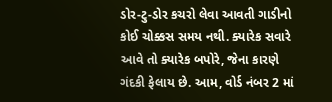ડોર-ટુ-ડોર કચરો લેવા આવતી ગાડીનો કોઈ ચોક્કસ સમય નથી. ક્યારેક સવારે આવે તો ક્યારેક બપોરે, જેના કારણે ગંદકી ફેલાય છે. આમ, વોર્ડ નંબર 2 માં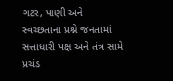ગટર, પાણી અને સ્વચ્છતાના પ્રશ્ને જનતામાં સત્તાધારી પક્ષ અને તંત્ર સામે પ્રચંડ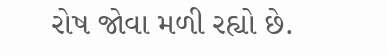રોષ જોવા મળી રહ્યો છે.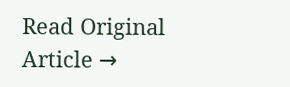Read Original Article →